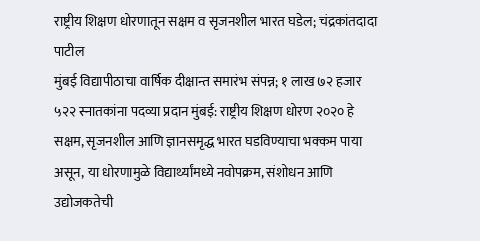राष्ट्रीय शिक्षण धोरणातून सक्षम व सृजनशील भारत घडेल; चंद्रकांतदादा पाटील
मुंबई विद्यापीठाचा वार्षिक दीक्षान्त समारंभ संपन्न; १ लाख ७२ हजार ५२२ स्नातकांना पदव्या प्रदान मुंबई: राष्ट्रीय शिक्षण धोरण २०२० हे सक्षम, सृजनशील आणि ज्ञानसमृद्ध भारत घडविण्याचा भक्कम पाया असून, या धोरणामुळे विद्यार्थ्यांमध्ये नवोपक्रम, संशोधन आणि उद्योजकतेची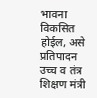भावना विकसित होईल, असे प्रतिपादन उच्च व तंत्र शिक्षण मंत्री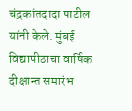चंद्रकांतदादा पाटील यांनी केले. मुंबई विद्यापीठाचा वार्षिक दीक्षान्त समारंभ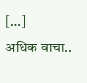[…]
अधिक वाचा..